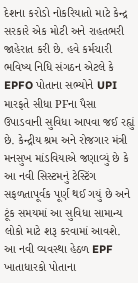દેશના કરોડો નોકરિયાતો માટે કેન્દ્ર સરકારે એક મોટી અને રાહતભરી જાહેરાત કરી છે. હવે કર્મચારી ભવિષ્ય નિધિ સંગઠન એટલે કે EPFO પોતાના સભ્યોને UPI મારફતે સીધા PFના પૈસા ઉપાડવાની સુવિધા આપવા જઈ રહ્યું છે. કેન્દ્રીય શ્રમ અને રોજગાર મંત્રી મનસુખ માંડવિયાએ જણાવ્યું છે કે આ નવી સિસ્ટમનું ટેસ્ટિંગ સફળતાપૂર્વક પૂર્ણ થઈ ગયું છે અને ટૂંક સમયમાં આ સુવિધા સામાન્ય લોકો માટે શરૂ કરવામાં આવશે. આ નવી વ્યવસ્થા હેઠળ EPF ખાતાધારકો પોતાના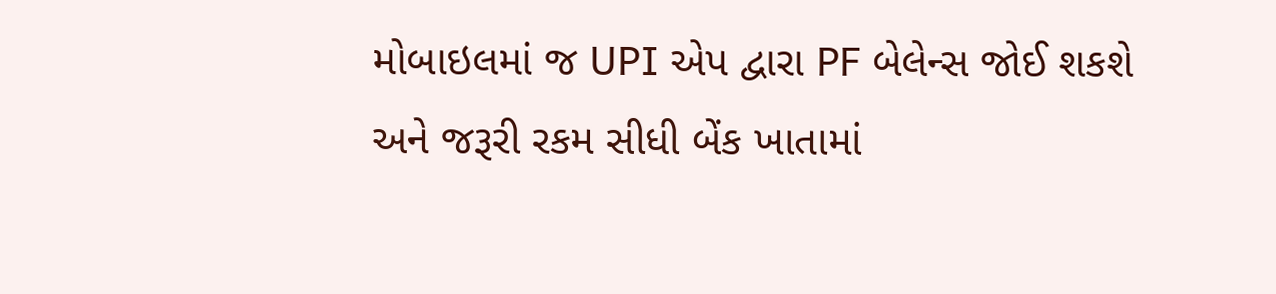મોબાઇલમાં જ UPI એપ દ્વારા PF બેલેન્સ જોઈ શકશે અને જરૂરી રકમ સીધી બેંક ખાતામાં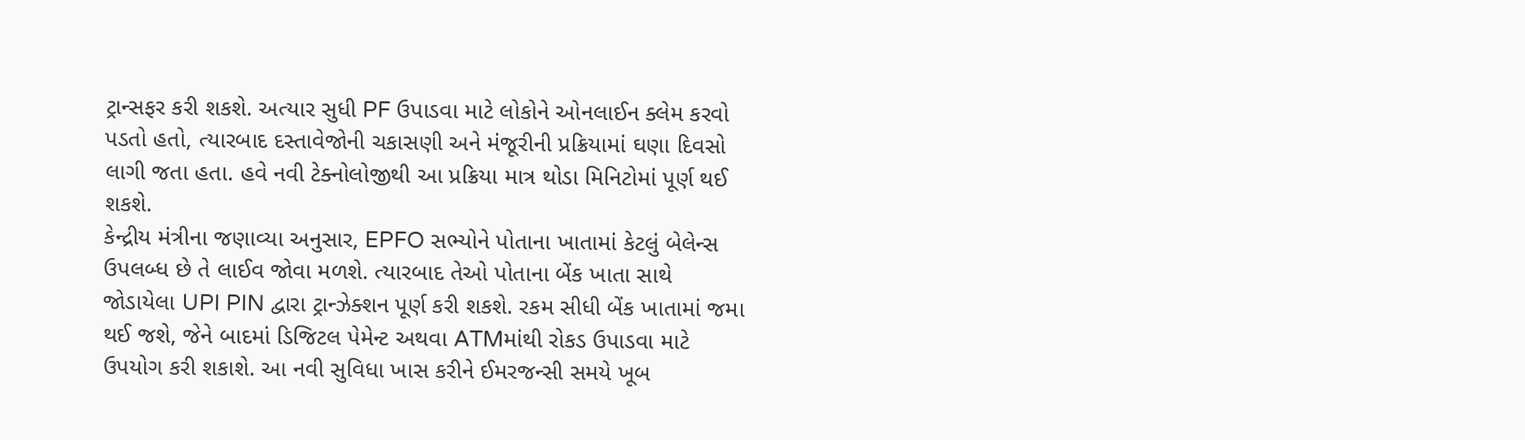ટ્રાન્સફર કરી શકશે. અત્યાર સુધી PF ઉપાડવા માટે લોકોને ઓનલાઈન ક્લેમ કરવો પડતો હતો, ત્યારબાદ દસ્તાવેજોની ચકાસણી અને મંજૂરીની પ્રક્રિયામાં ઘણા દિવસો લાગી જતા હતા. હવે નવી ટેક્નોલોજીથી આ પ્રક્રિયા માત્ર થોડા મિનિટોમાં પૂર્ણ થઈ શકશે.
કેન્દ્રીય મંત્રીના જણાવ્યા અનુસાર, EPFO સભ્યોને પોતાના ખાતામાં કેટલું બેલેન્સ ઉપલબ્ધ છે તે લાઈવ જોવા મળશે. ત્યારબાદ તેઓ પોતાના બેંક ખાતા સાથે જોડાયેલા UPI PIN દ્વારા ટ્રાન્ઝેક્શન પૂર્ણ કરી શકશે. રકમ સીધી બેંક ખાતામાં જમા થઈ જશે, જેને બાદમાં ડિજિટલ પેમેન્ટ અથવા ATMમાંથી રોકડ ઉપાડવા માટે ઉપયોગ કરી શકાશે. આ નવી સુવિધા ખાસ કરીને ઈમરજન્સી સમયે ખૂબ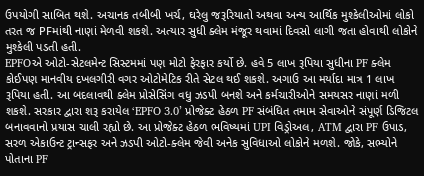ઉપયોગી સાબિત થશે. અચાનક તબીબી ખર્ચ, ઘરેલુ જરૂરિયાતો અથવા અન્ય આર્થિક મુશ્કેલીઓમાં લોકો તરત જ PFમાંથી નાણાં મેળવી શકશે. અત્યાર સુધી ક્લેમ મંજૂર થવામાં દિવસો લાગી જતા હોવાથી લોકોને મુશ્કેલી પડતી હતી.
EPFOએ ઓટો-સેટલમેન્ટ સિસ્ટમમાં પણ મોટો ફેરફાર કર્યો છે. હવે 5 લાખ રૂપિયા સુધીના PF ક્લેમ કોઈપણ માનવીય દખલગીરી વગર ઓટોમેટિક રીતે સેટલ થઈ શકશે. અગાઉ આ મર્યાદા માત્ર 1 લાખ રૂપિયા હતી. આ બદલાવથી ક્લેમ પ્રોસેસિંગ વધુ ઝડપી બનશે અને કર્મચારીઓને સમયસર નાણાં મળી શકશે. સરકાર દ્વારા શરૂ કરાયેલ ‘EPFO 3.0’ પ્રોજેક્ટ હેઠળ PF સંબંધિત તમામ સેવાઓને સંપૂર્ણ ડિજિટલ બનાવવાનો પ્રયાસ ચાલી રહ્યો છે. આ પ્રોજેક્ટ હેઠળ ભવિષ્યમાં UPI વિડ્રોઅલ, ATM દ્વારા PF ઉપાડ, સરળ એકાઉન્ટ ટ્રાન્સફર અને ઝડપી ઓટો-ક્લેમ જેવી અનેક સુવિધાઓ લોકોને મળશે. જોકે, સભ્યોને પોતાના PF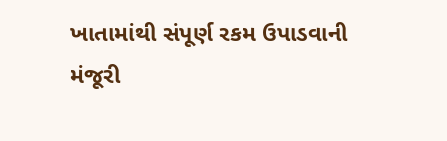ખાતામાંથી સંપૂર્ણ રકમ ઉપાડવાની મંજૂરી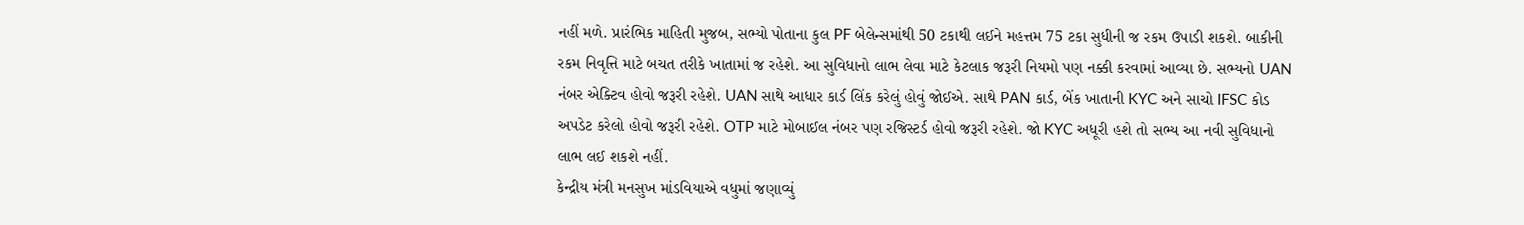નહીં મળે. પ્રારંભિક માહિતી મુજબ, સભ્યો પોતાના કુલ PF બેલેન્સમાંથી 50 ટકાથી લઈને મહત્તમ 75 ટકા સુધીની જ રકમ ઉપાડી શકશે. બાકીની રકમ નિવૃત્તિ માટે બચત તરીકે ખાતામાં જ રહેશે. આ સુવિધાનો લાભ લેવા માટે કેટલાક જરૂરી નિયમો પણ નક્કી કરવામાં આવ્યા છે. સભ્યનો UAN નંબર એક્ટિવ હોવો જરૂરી રહેશે. UAN સાથે આધાર કાર્ડ લિંક કરેલું હોવું જોઈએ. સાથે PAN કાર્ડ, બેંક ખાતાની KYC અને સાચો IFSC કોડ અપડેટ કરેલો હોવો જરૂરી રહેશે. OTP માટે મોબાઈલ નંબર પણ રજિસ્ટર્ડ હોવો જરૂરી રહેશે. જો KYC અધૂરી હશે તો સભ્ય આ નવી સુવિધાનો લાભ લઈ શકશે નહીં.
કેન્દ્રીય મંત્રી મનસુખ માંડવિયાએ વધુમાં જણાવ્યું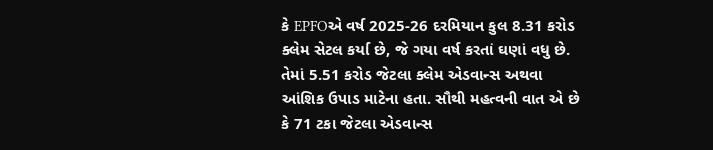કે EPFOએ વર્ષ 2025-26 દરમિયાન કુલ 8.31 કરોડ ક્લેમ સેટલ કર્યા છે, જે ગયા વર્ષ કરતાં ઘણાં વધુ છે. તેમાં 5.51 કરોડ જેટલા ક્લેમ એડવાન્સ અથવા આંશિક ઉપાડ માટેના હતા. સૌથી મહત્વની વાત એ છે કે 71 ટકા જેટલા એડવાન્સ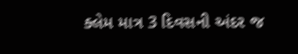ક્લેમ માત્ર 3 દિવસની અંદર જ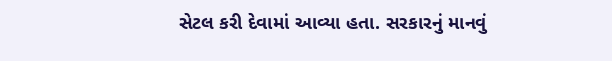સેટલ કરી દેવામાં આવ્યા હતા. સરકારનું માનવું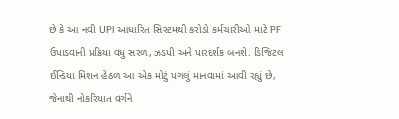છે કે આ નવી UPI આધારિત સિસ્ટમથી કરોડો કર્મચારીઓ માટે PF ઉપાડવાની પ્રક્રિયા વધુ સરળ, ઝડપી અને પારદર્શક બનશે. ડિજિટલ ઈન્ડિયા મિશન હેઠળ આ એક મોટું પગલું માનવામાં આવી રહ્યું છે, જેનાથી નોકરિયાત વર્ગને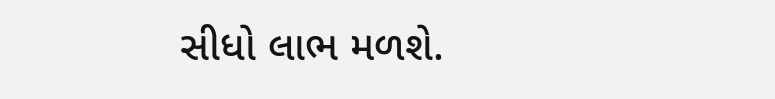સીધો લાભ મળશે.